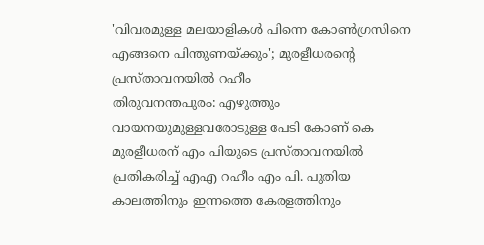'വിവരമുള്ള മലയാളികൾ പിന്നെ കോൺഗ്രസിനെ എങ്ങനെ പിന്തുണയ്ക്കും'; മുരളീധരന്റെ പ്രസ്താവനയിൽ റഹീം
തിരുവനന്തപുരം: എഴുത്തും വായനയുമുള്ളവരോടുള്ള പേടി കോണ് കെ മുരളീധരന് എം പിയുടെ പ്രസ്താവനയിൽ പ്രതികരിച്ച് എഎ റഹീം എം പി. പുതിയ കാലത്തിനും ഇന്നത്തെ കേരളത്തിനും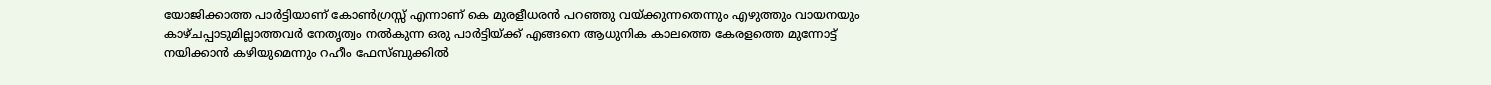യോജിക്കാത്ത പാർട്ടിയാണ് കോൺഗ്രസ്സ് എന്നാണ് കെ മുരളീധരൻ പറഞ്ഞു വയ്ക്കുന്നതെന്നും എഴുത്തും വായനയും കാഴ്ചപ്പാടുമില്ലാത്തവർ നേതൃത്വം നൽകുന്ന ഒരു പാർട്ടിയ്ക്ക് എങ്ങനെ ആധുനിക കാലത്തെ കേരളത്തെ മുന്നോട്ട് നയിക്കാൻ കഴിയുമെന്നും റഹീം ഫേസ്ബുക്കിൽ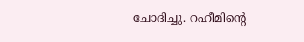ചോദിച്ചു. റഹീമിന്റെ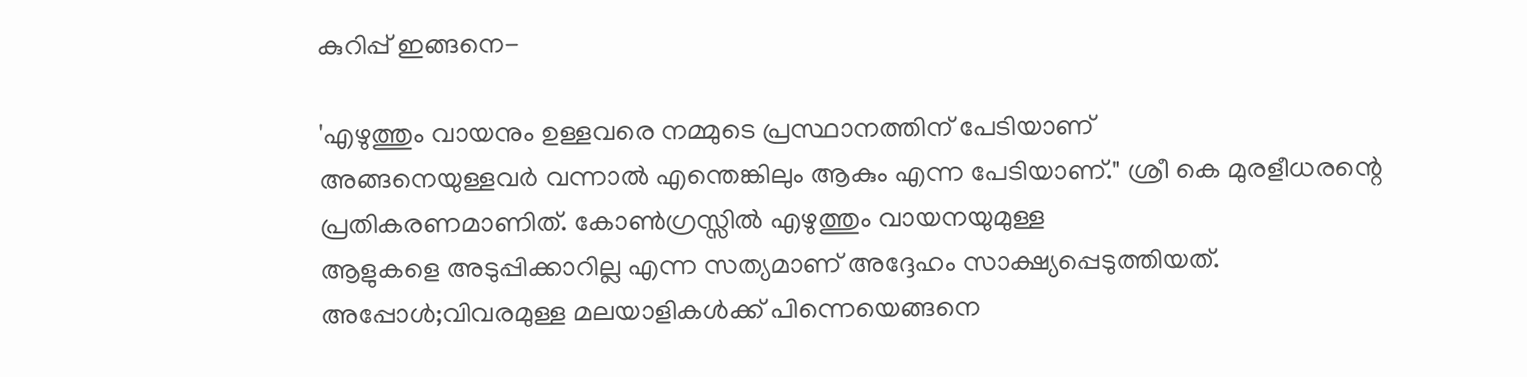കുറിപ്പ് ഇങ്ങനെ-

'എഴുത്തും വായനും ഉള്ളവരെ നമ്മുടെ പ്രസ്ഥാനത്തിന് പേടിയാണ്
അങ്ങനെയുള്ളവർ വന്നാൽ എന്തെങ്കിലും ആകും എന്ന പേടിയാണ്." ശ്രീ കെ മുരളീധരന്റെ പ്രതികരണമാണിത്. കോൺഗ്രസ്സിൽ എഴുത്തും വായനയുമുള്ള
ആളുകളെ അടുപ്പിക്കാറില്ല എന്ന സത്യമാണ് അദ്ദേഹം സാക്ഷ്യപ്പെടുത്തിയത്.
അപ്പോൾ;വിവരമുള്ള മലയാളികൾക്ക് പിന്നെയെങ്ങനെ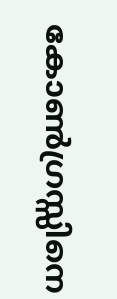കോൺഗ്രസ്സിനെ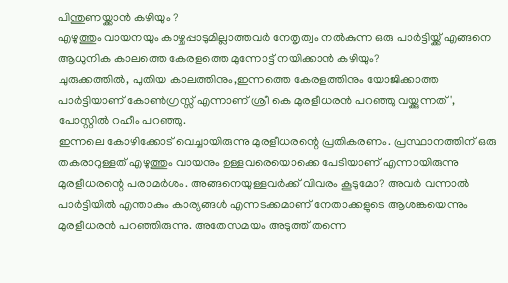പിന്തുണയ്ക്കാൻ കഴിയും ?
എഴുത്തും വായനയും കാഴ്ചപ്പാടുമില്ലാത്തവർ നേതൃത്വം നൽകുന്ന ഒരു പാർട്ടിയ്ക്ക് എങ്ങനെ ആധുനിക കാലത്തെ കേരളത്തെ മുന്നോട്ട് നയിക്കാൻ കഴിയും?
ചുരുക്കത്തിൽ, പുതിയ കാലത്തിനും,ഇന്നത്തെ കേരളത്തിനും യോജിക്കാത്ത പാർട്ടിയാണ് കോൺഗ്രസ്സ് എന്നാണ് ശ്രീ കെ മുരളീധരൻ പറഞ്ഞു വയ്ക്കുന്നത്', പോസ്റ്റിൽ റഹീം പറഞ്ഞു.
ഇന്നലെ കോഴിക്കോട് വെച്ചായിരുന്നു മുരളീധരന്റെ പ്രതികരണം. പ്രസ്ഥാനത്തിന് ഒരു തകരാറുള്ളത് എഴുത്തും വായനും ഉള്ളവരെയൊക്കെ പേടിയാണ് എന്നായിരുന്നു മുരളീധരന്റെ പരാമർശം. അങ്ങനെയുള്ളവർക്ക് വിവരം കൂടുമോ? അവർ വന്നാൽ പാർട്ടിയിൽ എന്താകും കാര്യങ്ങൾ എന്നടക്കമാണ് നേതാക്കളുടെ ആശങ്കയെന്നും മുരളീധരൻ പറഞ്ഞിരുന്നു. അതേസമയം അടുത്ത് തന്നെ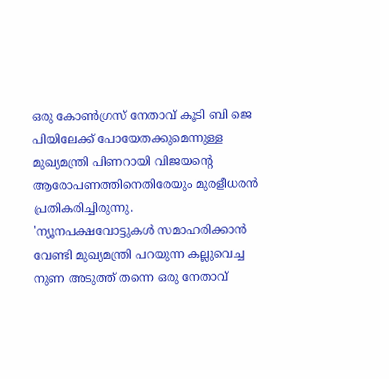ഒരു കോൺഗ്രസ് നേതാവ് കൂടി ബി ജെ പിയിലേക്ക് പോയേതക്കുമെന്നുള്ള മുഖ്യമന്ത്രി പിണറായി വിജയന്റെ ആരോപണത്തിനെതിരേയും മുരളീധരൻ പ്രതികരിച്ചിരുന്നു.
'ന്യൂനപക്ഷവോട്ടുകൾ സമാഹരിക്കാൻ വേണ്ടി മുഖ്യമന്ത്രി പറയുന്ന കല്ലുവെച്ച നുണ അടുത്ത് തന്നെ ഒരു നേതാവ്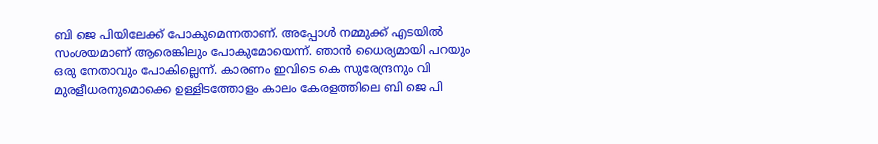ബി ജെ പിയിലേക്ക് പോകുമെന്നതാണ്. അപ്പോൾ നമ്മുക്ക് എടയിൽ സംശയമാണ് ആരെങ്കിലും പോകുമോയെന്ന്. ഞാൻ ധൈര്യമായി പറയും ഒരു നേതാവും പോകില്ലെന്ന്. കാരണം ഇവിടെ കെ സുരേന്ദ്രനും വി മുരളീധരനുമൊക്കെ ഉള്ളിടത്തോളം കാലം കേരളത്തിലെ ബി ജെ പി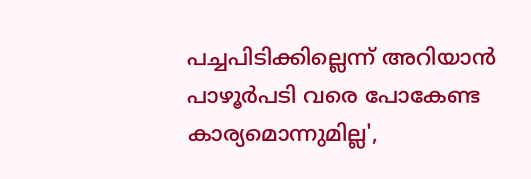പച്ചപിടിക്കില്ലെന്ന് അറിയാൻ പാഴൂർപടി വരെ പോകേണ്ട കാര്യമൊന്നുമില്ല',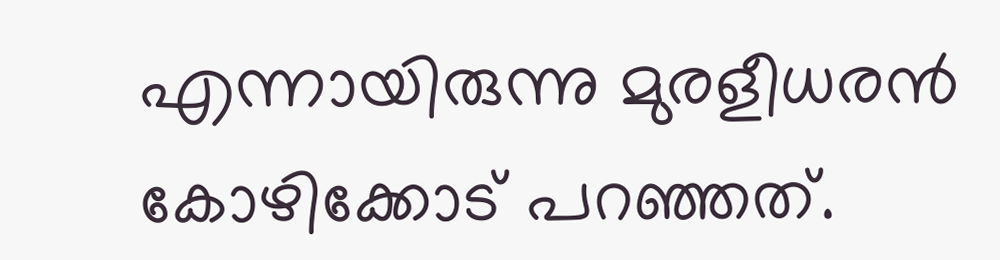എന്നായിരുന്നു മുരളീധരൻ കോഴിക്കോട് പറഞ്ഞത്.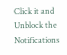Click it and Unblock the Notifications